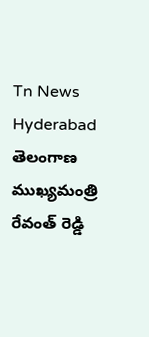Tn News
Hyderabad
తెలంగాణ ముఖ్యమంత్రి రేవంత్ రెడ్డి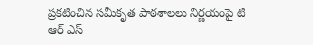ప్రకటించిన సమీకృత పాఠశాలలు నిర్ణయంపై టి ఆర్ ఎస్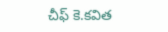చీఫ్ కె.కవిత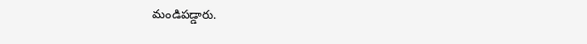మండిపడ్డారు.